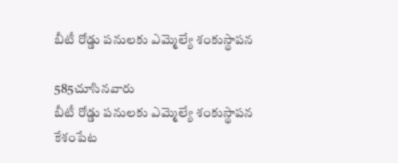బీటీ రోడ్డు పనులకు ఎమ్మెల్యే శంకుస్థాపన

585చూసినవారు
బీటీ రోడ్డు పనులకు ఎమ్మెల్యే శంకుస్థాపన
కేశంపేట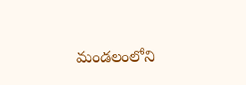మండలంలోని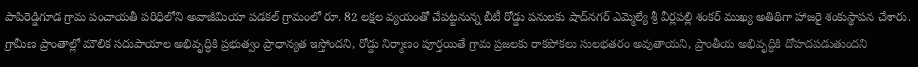పాపిరెడ్డిగూడ గ్రామ పంచాయతీ పరిధిలోని అవాజీమియా పడకల్ గ్రామంలో రూ. 82 లక్షల వ్యయంతో చేపట్టనున్న బీటీ రోడ్డు పనులకు షాద్‌నగర్ ఎమ్మెల్యే శ్రీ వీర్లపల్లి శంకర్ ముఖ్య అతిథిగా హాజరై శంకుస్థాపన చేశారు. గ్రామీణ ప్రాంతాల్లో మౌలిక సదుపాయాల అభివృద్ధికి ప్రభుత్వం ప్రాధాన్యత ఇస్తోందని, రోడ్డు నిర్మాణం పూర్తయితే గ్రామ ప్రజలకు రాకపోకలు సులభతరం అవుతాయని, ప్రాంతీయ అభివృద్ధికి దోహదపడుతుందని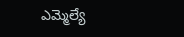ఎమ్మెల్యే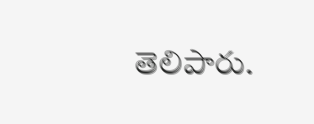తెలిపారు.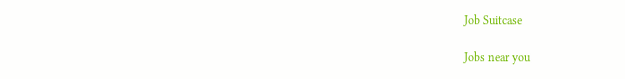Job Suitcase

Jobs near you